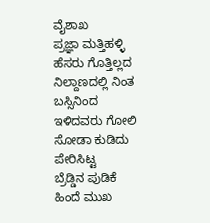ವೈಶಾಖ
ಪ್ರಜ್ಞಾ ಮತ್ತಿಹಳ್ಳಿ
ಹೆಸರು ಗೊತ್ತಿಲ್ಲದ ನಿಲ್ದಾಣದಲ್ಲಿ ನಿಂತ ಬಸ್ಸಿನಿಂದ
ಇಳಿದವರು ಗೋಲಿ ಸೋಡಾ ಕುಡಿದು ಪೇರಿಸಿಟ್ಟ
ಬ್ರೆಡ್ಡಿನ ಪುಡಿಕೆ ಹಿಂದೆ ಮುಖ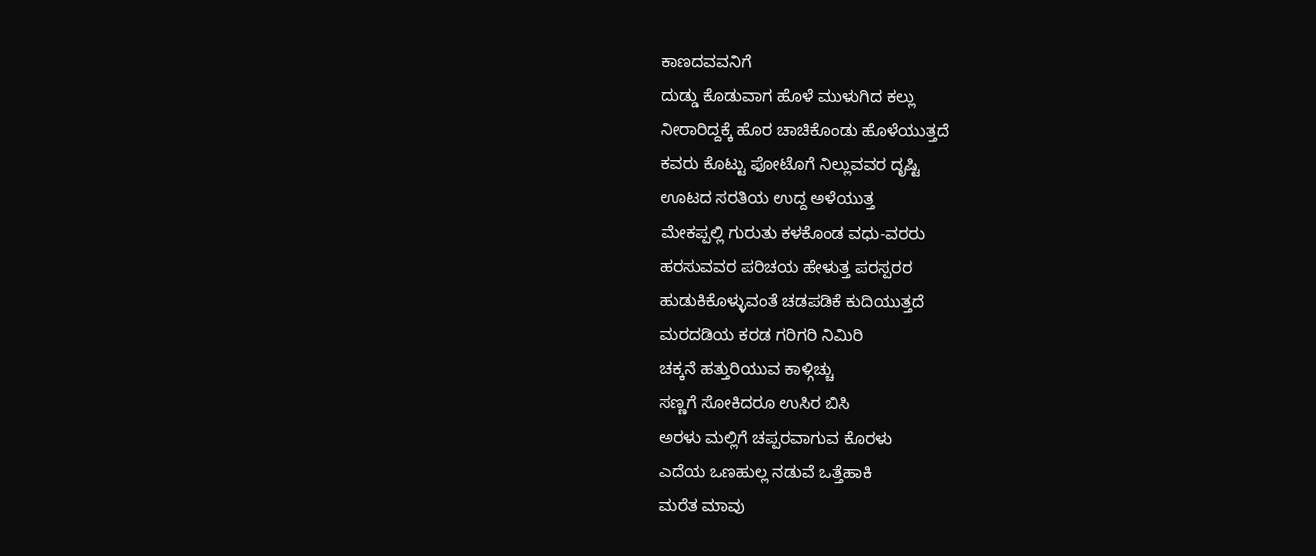ಕಾಣದವವನಿಗೆ
ದುಡ್ಡು ಕೊಡುವಾಗ ಹೊಳೆ ಮುಳುಗಿದ ಕಲ್ಲು
ನೀರಾರಿದ್ದಕ್ಕೆ ಹೊರ ಚಾಚಿಕೊಂಡು ಹೊಳೆಯುತ್ತದೆ
ಕವರು ಕೊಟ್ಟು ಫೋಟೊಗೆ ನಿಲ್ಲುವವರ ದೃಷ್ಟಿ
ಊಟದ ಸರತಿಯ ಉದ್ದ ಅಳೆಯುತ್ತ
ಮೇಕಪ್ಪಲ್ಲಿ ಗುರುತು ಕಳಕೊಂಡ ವಧು-ವರರು
ಹರಸುವವರ ಪರಿಚಯ ಹೇಳುತ್ತ ಪರಸ್ಪರರ
ಹುಡುಕಿಕೊಳ್ಳುವಂತೆ ಚಡಪಡಿಕೆ ಕುದಿಯುತ್ತದೆ
ಮರದಡಿಯ ಕರಡ ಗರಿಗರಿ ನಿಮಿರಿ
ಚಕ್ಕನೆ ಹತ್ತುರಿಯುವ ಕಾಳ್ಗಿಚ್ಚು
ಸಣ್ಣಗೆ ಸೋಕಿದರೂ ಉಸಿರ ಬಿಸಿ
ಅರಳು ಮಲ್ಲಿಗೆ ಚಪ್ಪರವಾಗುವ ಕೊರಳು
ಎದೆಯ ಒಣಹುಲ್ಲ ನಡುವೆ ಒತ್ತೆಹಾಕಿ
ಮರೆತ ಮಾವು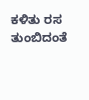ಕಳಿತು ರಸ ತುಂಬಿದಂತೆ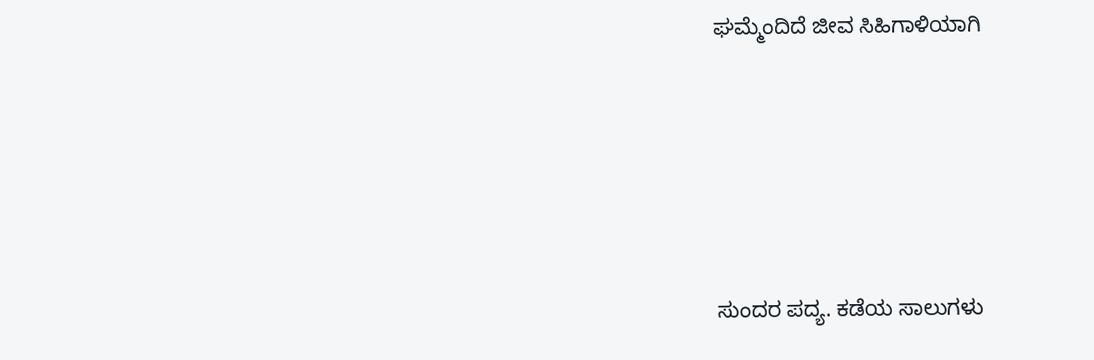ಘಮ್ಮೆಂದಿದೆ ಜೀವ ಸಿಹಿಗಾಳಿಯಾಗಿ







ಸುಂದರ ಪದ್ಯ. ಕಡೆಯ ಸಾಲುಗಳು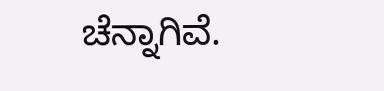ಚೆನ್ನಾಗಿವೆ.